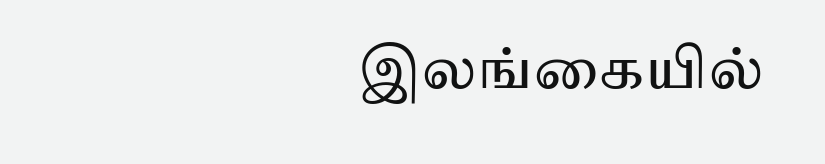இலங்கையில்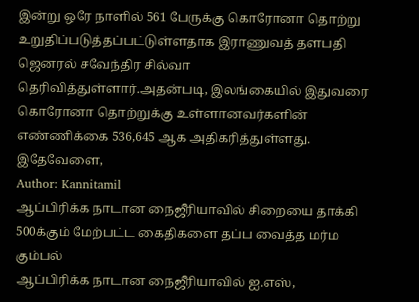இன்று ஒரே நாளில் 561 பேருக்கு கொரோனா தொற்று உறுதிப்படுத்தப்பட்டுள்ளதாக இராணுவத் தளபதி ஜெனரல் சவேந்திர சில்வா தெரிவித்துள்ளார்.அதன்படி, இலங்கையில் இதுவரை கொரோனா தொற்றுக்கு உள்ளானவர்களின் எண்ணிக்கை 536,645 ஆக அதிகரித்துள்ளது. இதேவேளை,
Author: Kannitamil
ஆப்பிரிக்க நாடான நைஜீரியாவில் சிறையை தாக்கி 500க்கும் மேற்பட்ட கைதிகளை தப்ப வைத்த மர்ம கும்பல்
ஆப்பிரிக்க நாடான நைஜீரியாவில் ஐ.எஸ்,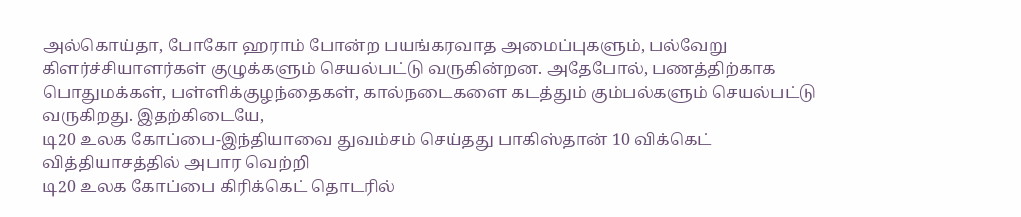அல்கொய்தா, போகோ ஹராம் போன்ற பயங்கரவாத அமைப்புகளும், பல்வேறு கிளர்ச்சியாளர்கள் குழுக்களும் செயல்பட்டு வருகின்றன. அதேபோல், பணத்திற்காக பொதுமக்கள், பள்ளிக்குழந்தைகள், கால்நடைகளை கடத்தும் கும்பல்களும் செயல்பட்டு வருகிறது. இதற்கிடையே,
டி20 உலக கோப்பை-இந்தியாவை துவம்சம் செய்தது பாகிஸ்தான் 10 விக்கெட் வித்தியாசத்தில் அபார வெற்றி
டி20 உலக கோப்பை கிரிக்கெட் தொடரில்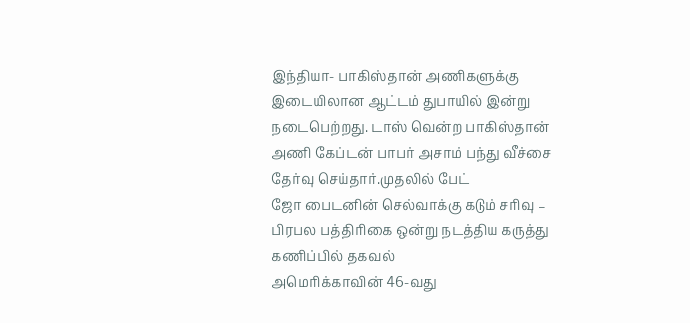இந்தியா- பாகிஸ்தான் அணிகளுக்கு இடையிலான ஆட்டம் துபாயில் இன்று நடைபெற்றது. டாஸ் வென்ற பாகிஸ்தான் அணி கேப்டன் பாபர் அசாம் பந்து வீச்சை தேர்வு செய்தார்.முதலில் பேட்
ஜோ பைடனின் செல்வாக்கு கடும் சரிவு – பிரபல பத்திரிகை ஒன்று நடத்திய கருத்து கணிப்பில் தகவல்
அமெரிக்காவின் 46-வது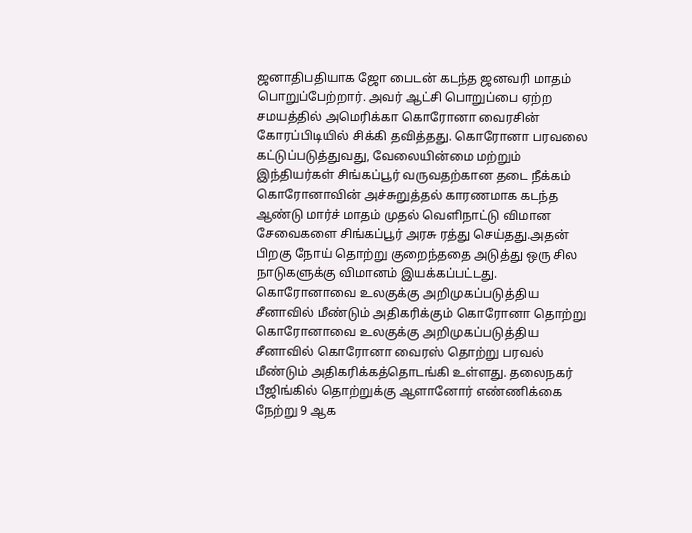ஜனாதிபதியாக ஜோ பைடன் கடந்த ஜனவரி மாதம் பொறுப்பேற்றார். அவர் ஆட்சி பொறுப்பை ஏற்ற சமயத்தில் அமெரிக்கா கொரோனா வைரசின் கோரப்பிடியில் சிக்கி தவித்தது. கொரோனா பரவலை கட்டுப்படுத்துவது, வேலையின்மை மற்றும்
இந்தியர்கள் சிங்கப்பூர் வருவதற்கான தடை நீக்கம்
கொரோனாவின் அச்சுறுத்தல் காரணமாக கடந்த ஆண்டு மார்ச் மாதம் முதல் வெளிநாட்டு விமான சேவைகளை சிங்கப்பூர் அரசு ரத்து செய்தது.அதன் பிறகு நோய் தொற்று குறைந்ததை அடுத்து ஒரு சில நாடுகளுக்கு விமானம் இயக்கப்பட்டது.
கொரோனாவை உலகுக்கு அறிமுகப்படுத்திய சீனாவில் மீண்டும் அதிகரிக்கும் கொரோனா தொற்று
கொரோனாவை உலகுக்கு அறிமுகப்படுத்திய சீனாவில் கொரோனா வைரஸ் தொற்று பரவல் மீண்டும் அதிகரிக்கத்தொடங்கி உள்ளது. தலைநகர் பீஜிங்கில் தொற்றுக்கு ஆளானோர் எண்ணிக்கை நேற்று 9 ஆக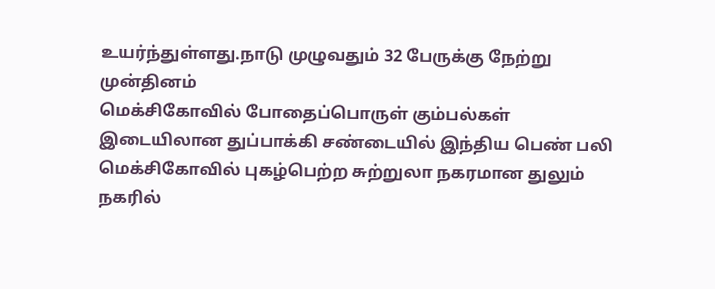உயர்ந்துள்ளது.நாடு முழுவதும் 32 பேருக்கு நேற்று முன்தினம்
மெக்சிகோவில் போதைப்பொருள் கும்பல்கள் இடையிலான துப்பாக்கி சண்டையில் இந்திய பெண் பலி
மெக்சிகோவில் புகழ்பெற்ற சுற்றுலா நகரமான துலும் நகரில்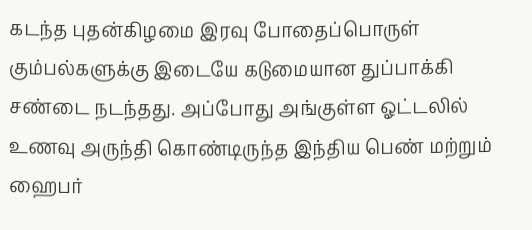கடந்த புதன்கிழமை இரவு போதைப்பொருள் கும்பல்களுக்கு இடையே கடுமையான துப்பாக்கி சண்டை நடந்தது. அப்போது அங்குள்ள ஓட்டலில் உணவு அருந்தி கொண்டிருந்த இந்திய பெண் மற்றும்
ஹைபர்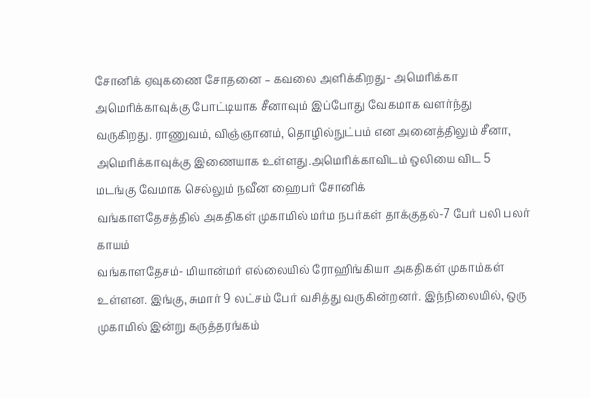சோனிக் ஏவுகணை சோதனை – கவலை அளிக்கிறது- அமெரிக்கா
அமெரிக்காவுக்கு போட்டியாக சீனாவும் இப்போது வேகமாக வளர்ந்து வருகிறது. ராணுவம், விஞ்ஞானம், தொழில்நுட்பம் என அனைத்திலும் சீனா, அமெரிக்காவுக்கு இணையாக உள்ளது.அமெரிக்காவிடம் ஒலியை விட 5 மடங்கு வேமாக செல்லும் நவீன ஹைபர் சோனிக்
வங்காளதேசத்தில் அகதிகள் முகாமில் மர்ம நபர்கள் தாக்குதல்-7 பேர் பலி பலர் காயம்
வங்காளதேசம்- மியான்மர் எல்லையில் ரோஹிங்கியா அகதிகள் முகாம்கள் உள்ளன. இங்கு, சுமார் 9 லட்சம் பேர் வசித்து வருகின்றனர். இந்நிலையில், ஒரு முகாமில் இன்று கருத்தரங்கம்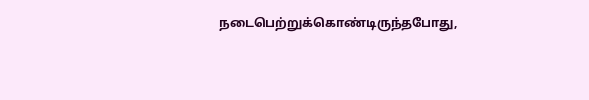நடைபெற்றுக்கொண்டிருந்தபோது,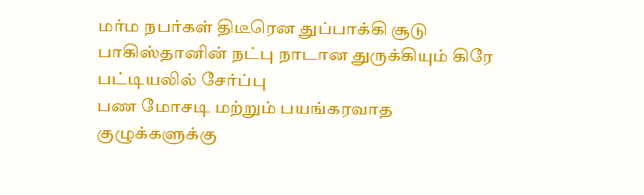மர்ம நபர்கள் திடீரென துப்பாக்கி சூடு
பாகிஸ்தானின் நட்பு நாடான துருக்கியும் கிரே பட்டியலில் சேர்ப்பு
பண மோசடி மற்றும் பயங்கரவாத குழுக்களுக்கு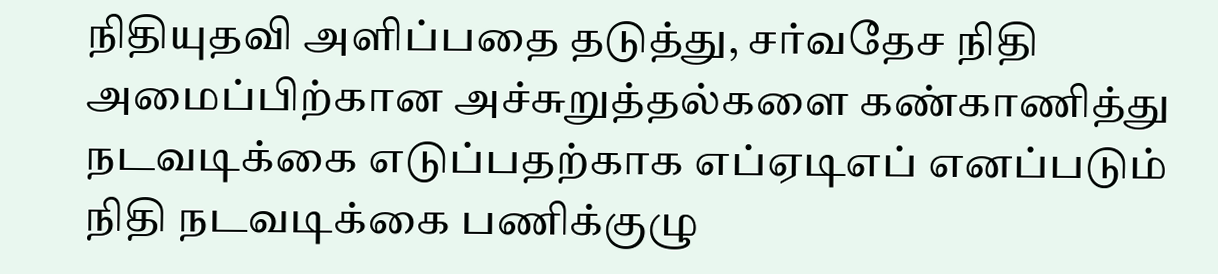நிதியுதவி அளிப்பதை தடுத்து, சர்வதேச நிதி அமைப்பிற்கான அச்சுறுத்தல்களை கண்காணித்து நடவடிக்கை எடுப்பதற்காக எப்ஏடிஎப் எனப்படும் நிதி நடவடிக்கை பணிக்குழு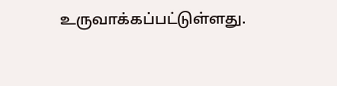உருவாக்கப்பட்டுள்ளது.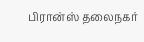பிரான்ஸ் தலைநகர்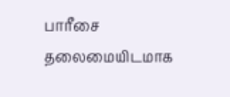பாரீசை தலைமையிடமாக